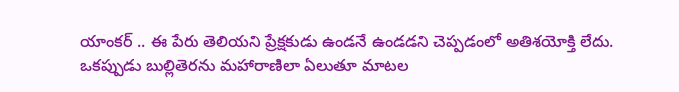యాంకర్ .. ఈ పేరు తెలియని ప్రేక్షకుడు ఉండనే ఉండడని చెప్పడంలో అతిశయోక్తి లేదు. ఒకప్పుడు బుల్లితెరను మహారాణిలా ఏలుతూ మాటల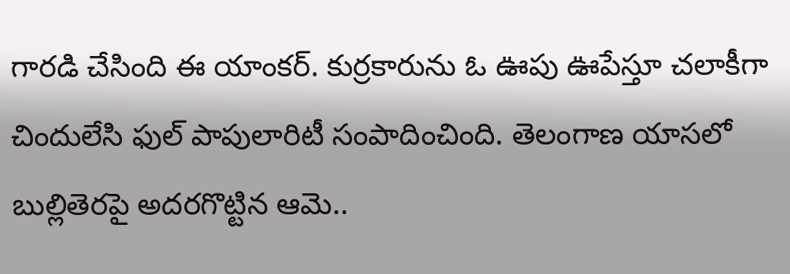గారడి చేసింది ఈ యాంకర్. కుర్రకారును ఓ ఊపు ఊపేస్తూ చలాకీగా చిందులేసి ఫుల్ పాపులారిటీ సంపాదించింది. తెలంగాణ యాసలో బుల్లితెరపై అదరగొట్టిన ఆమె..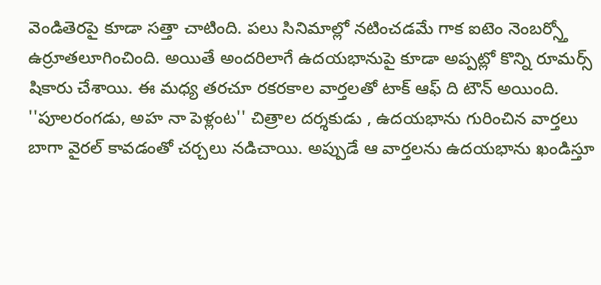వెండితెరపై కూడా సత్తా చాటింది. పలు సినిమాల్లో నటించడమే గాక ఐటెం నెంబర్స్తో ఉర్రూతలూగించింది. అయితే అందరిలాగే ఉదయభానుపై కూడా అప్పట్లో కొన్ని రూమర్స్ షికారు చేశాయి. ఈ మధ్య తరచూ రకరకాల వార్తలతో టాక్ ఆఫ్ ది టౌన్ అయింది. ''పూలరంగడు, అహ నా పెళ్లంట'' చిత్రాల దర్శకుడు , ఉదయభాను గురించిన వార్తలు బాగా వైరల్ కావడంతో చర్చలు నడిచాయి. అప్పుడే ఆ వార్తలను ఉదయభాను ఖండిస్తూ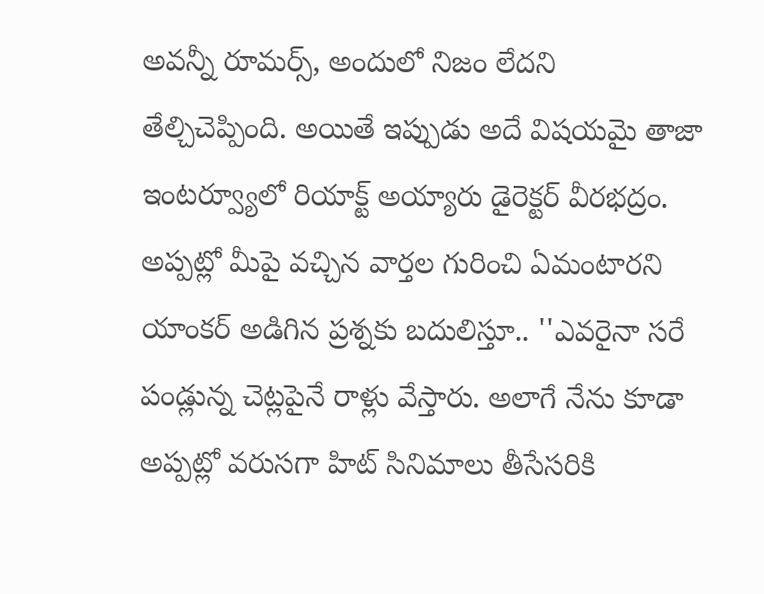అవన్నీ రూమర్స్, అందులో నిజం లేదని తేల్చిచెప్పింది. అయితే ఇప్పుడు అదే విషయమై తాజా ఇంటర్వ్యూలో రియాక్ట్ అయ్యారు డైరెక్టర్ వీరభద్రం. అప్పట్లో మీపై వచ్చిన వార్తల గురించి ఏమంటారని యాంకర్ అడిగిన ప్రశ్నకు బదులిస్తూ.. ''ఎవరైనా సరే పండ్లున్న చెట్లపైనే రాళ్లు వేస్తారు. అలాగే నేను కూడా అప్పట్లో వరుసగా హిట్ సినిమాలు తీసేసరికి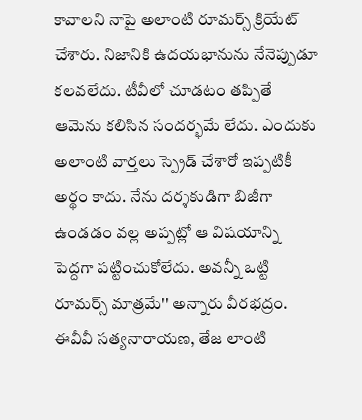కావాలని నాపై అలాంటి రూమర్స్ క్రియేట్ చేశారు. నిజానికి ఉదయభానును నేనెప్పుడూ కలవలేదు. టీవీలో చూడటం తప్పితే ఆమెను కలిసిన సందర్భమే లేదు. ఎందుకు అలాంటి వార్తలు స్ప్రెడ్ చేశారో ఇప్పటికీ అర్థం కాదు. నేను దర్శకుడిగా బిజీగా ఉండడం వల్ల అప్పట్లో ఆ విషయాన్ని పెద్దగా పట్టించుకోలేదు. అవన్నీ ఒట్టి రూమర్స్ మాత్రమే'' అన్నారు వీరభద్రం. ఈవీవీ సత్యనారాయణ, తేజ లాంటి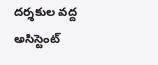దర్శకుల వద్ద అసిస్టెంట్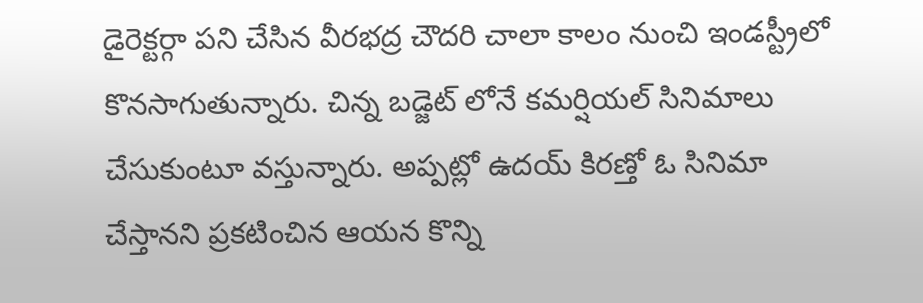డైరెక్టర్గా పని చేసిన వీరభద్ర చౌదరి చాలా కాలం నుంచి ఇండస్ట్రీలో కొనసాగుతున్నారు. చిన్న బడ్జెట్ లోనే కమర్షియల్ సినిమాలు చేసుకుంటూ వస్తున్నారు. అప్పట్లో ఉదయ్ కిరణ్తో ఓ సినిమా చేస్తానని ప్రకటించిన ఆయన కొన్ని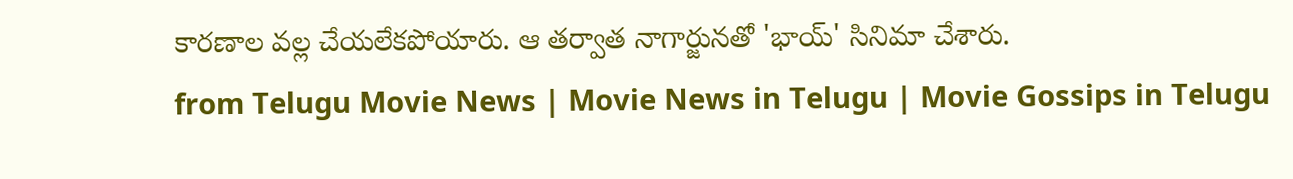కారణాల వల్ల చేయలేకపోయారు. ఆ తర్వాత నాగార్జునతో 'భాయ్' సినిమా చేశారు.
from Telugu Movie News | Movie News in Telugu | Movie Gossips in Telugu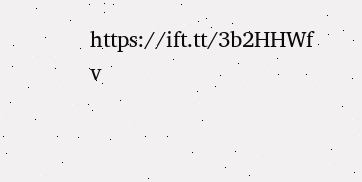https://ift.tt/3b2HHWf
v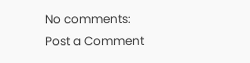No comments:
Post a Comment